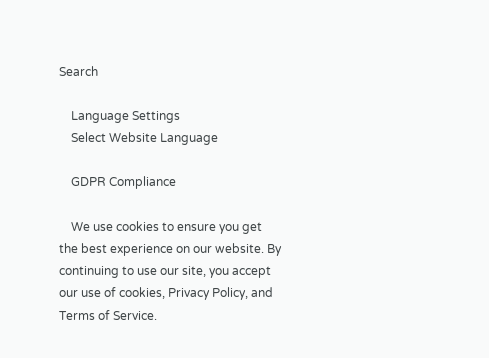Search

    Language Settings
    Select Website Language

    GDPR Compliance

    We use cookies to ensure you get the best experience on our website. By continuing to use our site, you accept our use of cookies, Privacy Policy, and Terms of Service.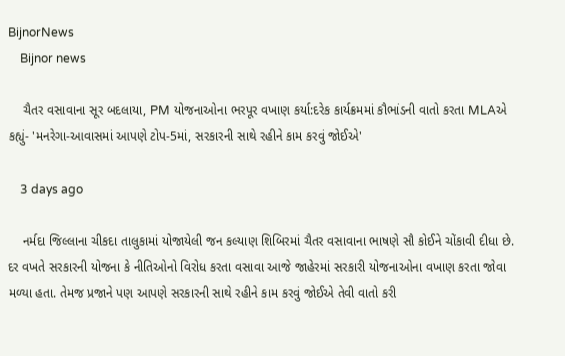BijnorNews
    Bijnor news

    ચૈતર વસાવાના સૂર બદલાયા, PM યોજનાઓના ભરપૂર વખાણ કર્યા:દરેક કાર્યક્રમમાં કૌભાંડની વાતો કરતા MLAએ કહ્યું- 'મનરેગા-આવાસમાં આપણે ટોપ-5માં, સરકારની સાથે રહીને કામ કરવું જોઈએ'

    3 days ago

    નર્મદા જિલ્લાના ચીકદા તાલુકામાં યોજાયેલી જન કલ્યાણ શિબિરમાં ચૈતર વસાવાના ભાષણે સૌ કોઈને ચોંકાવી દીધા છે. દર વખતે સરકારની યોજના કે નીતિઓનો વિરોધ કરતા વસાવા આજે જાહેરમાં સરકારી યોજનાઓના વખાણ કરતા જોવા મળ્યા હતા. તેમજ પ્રજાને પણ આપણે સરકારની સાથે રહીને કામ કરવું જોઈએ તેવી વાતો કરી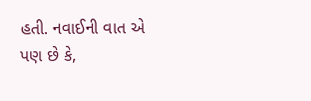હતી. નવાઈની વાત એ પણ છે કે,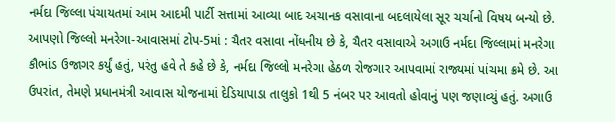નર્મદા જિલ્લા પંચાયતમાં આમ આદમી પાર્ટી સત્તામાં આવ્યા બાદ અચાનક વસાવાના બદલાયેલા સૂર ચર્ચાનો વિષય બન્યો છે. આપણો જિલ્લો મનરેગા-આવાસમાં ટોપ-5માં : ચૈતર વસાવા નોંધનીય છે કે, ચૈતર વસાવાએ અગાઉ નર્મદા જિલ્લામાં મનરેગા કૌભાંડ ઉજાગર કર્યું હતું, પરંતુ હવે તે કહે છે કે, નર્મદા જિલ્લો મનરેગા હેઠળ રોજગાર આપવામાં રાજ્યમાં પાંચમા ક્રમે છે. આ ઉપરાંત, તેમણે પ્રધાનમંત્રી આવાસ યોજનામાં દેડિયાપાડા તાલુકો 1થી 5 નંબર પર આવતો હોવાનું પણ જણાવ્યું હતું. અગાઉ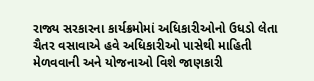રાજ્ય સરકારના કાર્યક્રમોમાં અધિકારીઓનો ઉધડો લેતા ચૈતર વસાવાએ હવે અધિકારીઓ પાસેથી માહિતી મેળવવાની અને યોજનાઓ વિશે જાણકારી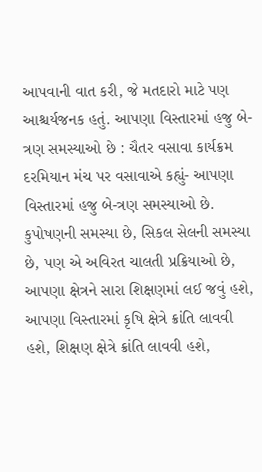આપવાની વાત કરી, જે મતદારો માટે પણ આશ્ચર્યજનક હતું. આપણા વિસ્તારમાં હજુ બે-ત્રણ સમસ્યાઓ છે : ચૈતર વસાવા કાર્યક્રમ દરમિયાન મંચ પર વસાવાએ કહ્યું- આપણા વિસ્તારમાં હજુ બે-ત્રણ સમસ્યાઓ છે. કુપોષણની સમસ્યા છે, સિકલ સેલની સમસ્યા છે, પણ એ અવિરત ચાલતી પ્રક્રિયાઓ છે, આપણા ક્ષેત્રને સારા શિક્ષણમાં લઈ જવું હશે, આપણા વિસ્તારમાં કૃષિ ક્ષેત્રે ક્રાંતિ લાવવી હશે, શિક્ષણ ક્ષેત્રે ક્રાંતિ લાવવી હશે,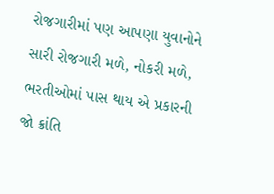રોજગારીમાં પણ આપણા યુવાનોને સારી રોજગારી મળે, નોકરી મળે, ભરતીઓમાં પાસ થાય એ પ્રકારની જો ક્રાંતિ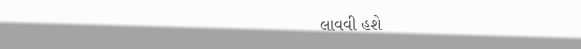લાવવી હશે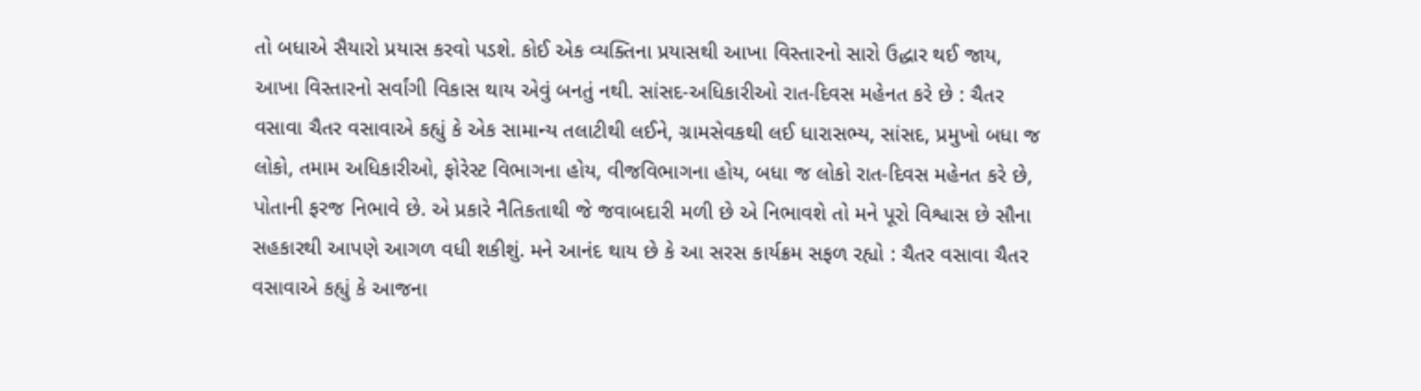તો બધાએ સૈયારો પ્રયાસ કરવો પડશે. કોઈ એક વ્યક્તિના પ્રયાસથી આખા વિસ્તારનો સારો ઉદ્ધાર થઈ જાય, આખા વિસ્તારનો સર્વાંગી વિકાસ થાય એવું બનતું નથી. સાંસદ-અધિકારીઓ રાત-દિવસ મહેનત કરે છે : ચૈતર વસાવા ચૈતર વસાવાએ કહ્યું કે એક સામાન્ય તલાટીથી લઈને, ગ્રામસેવકથી લઈ ધારાસભ્ય, સાંસદ, પ્રમુખો બધા જ લોકો, તમામ અધિકારીઓ, ફોરેસ્ટ વિભાગના હોય, વીજવિભાગના હોય, બધા જ લોકો રાત-દિવસ મહેનત કરે છે, પોતાની ફરજ નિભાવે છે. એ પ્રકારે નૈતિકતાથી જે જવાબદારી મળી છે એ નિભાવશે તો મને પૂરો વિશ્વાસ છે સૌના સહકારથી આપણે આગળ વધી શકીશું. મને આનંદ થાય છે કે આ સરસ કાર્યક્રમ સફળ રહ્યો : ચૈતર વસાવા ચૈતર વસાવાએ કહ્યું કે આજના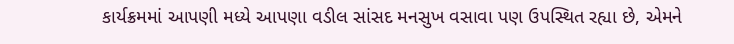કાર્યક્રમમાં આપણી મધ્યે આપણા વડીલ સાંસદ મનસુખ વસાવા પણ ઉપસ્થિત રહ્યા છે, એમને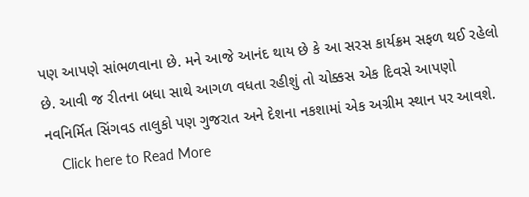પણ આપણે સાંભળવાના છે. મને આજે આનંદ થાય છે કે આ સરસ કાર્યક્રમ સફળ થઈ રહેલો છે. આવી જ રીતના બધા સાથે આગળ વધતા રહીશું તો ચોક્કસ એક દિવસે આપણો નવનિર્મિત સિંગવડ તાલુકો પણ ગુજરાત અને દેશના નકશામાં એક અગ્રીમ સ્થાન પર આવશે.
    Click here to Read More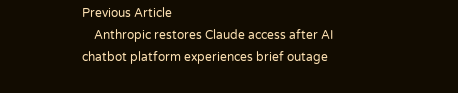Previous Article
    Anthropic restores Claude access after AI chatbot platform experiences brief outage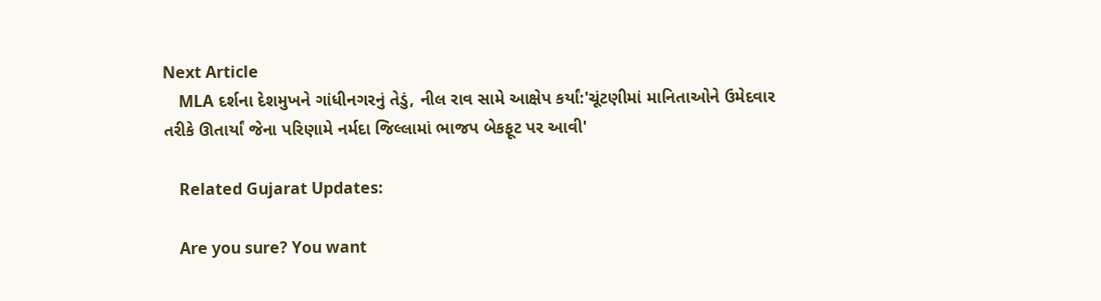Next Article
    MLA દર્શના દેશમુખને ગાંધીનગરનું તેડું, નીલ રાવ સામે આક્ષેપ કર્યાં:'ચૂંટણીમાં માનિતાઓને ઉમેદવાર તરીકે ઊતાર્યાં જેના પરિણામે નર્મદા જિલ્લામાં ભાજપ બેકફૂટ પર આવી'

    Related Gujarat Updates:

    Are you sure? You want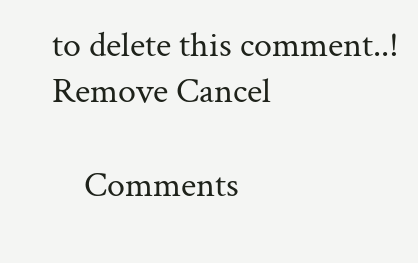to delete this comment..! Remove Cancel

    Comments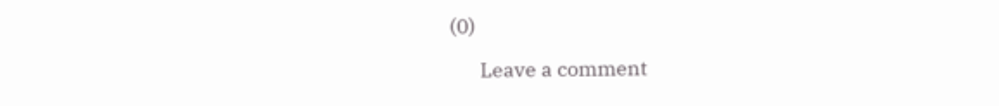(0)

      Leave a comment